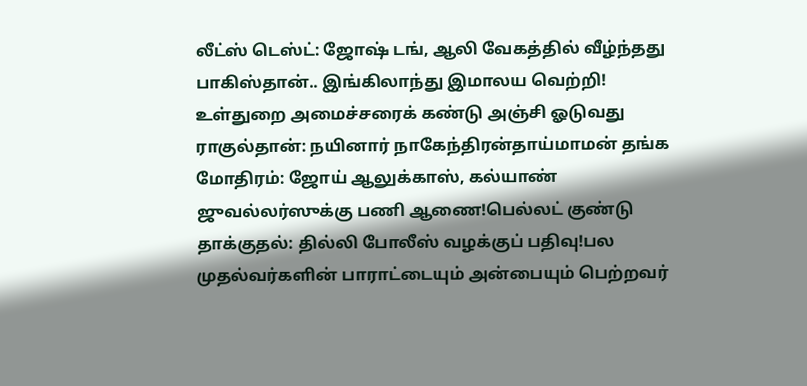லீட்ஸ் டெஸ்ட்: ஜோஷ் டங், ஆலி வேகத்தில் வீழ்ந்தது பாகிஸ்தான்.. இங்கிலாந்து இமாலய வெற்றி! உள்துறை அமைச்சரைக் கண்டு அஞ்சி ஓடுவது ராகுல்தான்: நயினார் நாகேந்திரன்தாய்மாமன் தங்க மோதிரம்: ஜோய் ஆலுக்காஸ், கல்யாண் ஜுவல்லர்ஸுக்கு பணி ஆணை!பெல்லட் குண்டு தாக்குதல்: தில்லி போலீஸ் வழக்குப் பதிவு!பல முதல்வர்களின் பாராட்டையும் அன்பையும் பெற்றவர்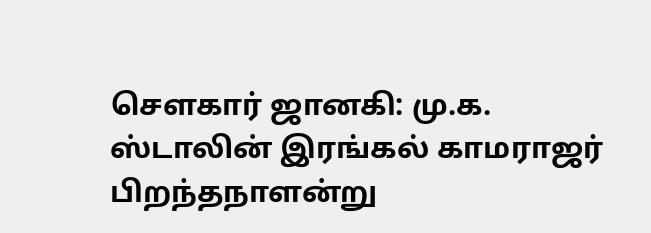சௌகார் ஜானகி: மு.க. ஸ்டாலின் இரங்கல் காமராஜர் பிறந்தநாளன்று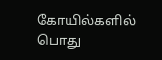கோயில்களில் பொது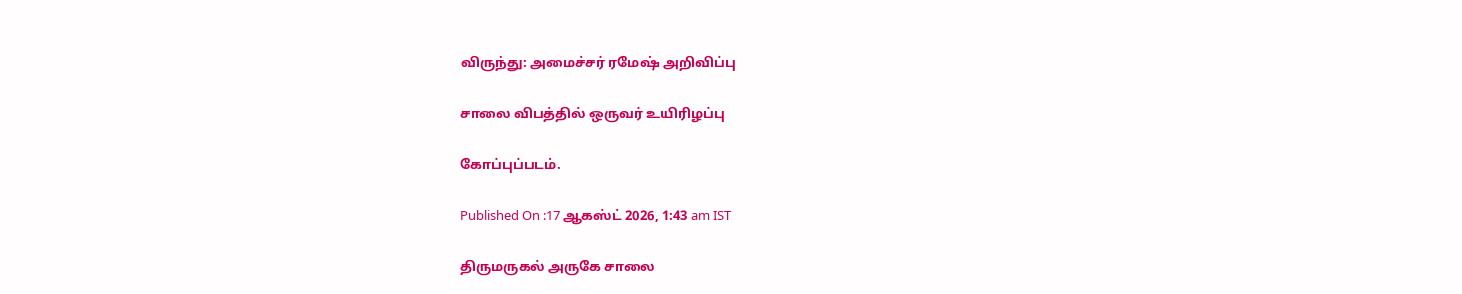விருந்து: அமைச்சர் ரமேஷ் அறிவிப்பு

சாலை விபத்தில் ஒருவர் உயிரிழப்பு

கோப்புப்படம்.

Published On :17 ஆகஸ்ட் 2026, 1:43 am IST

திருமருகல் அருகே சாலை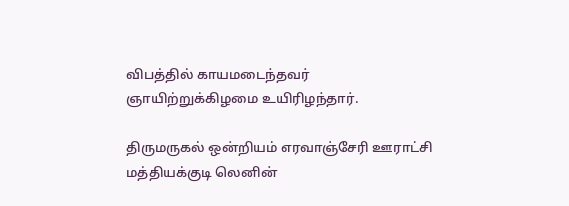விபத்தில் காயமடைந்தவர் ஞாயிற்றுக்கிழமை உயிரிழந்தார்.

திருமருகல் ஒன்றியம் எரவாஞ்சேரி ஊராட்சி மத்தியக்குடி லெனின்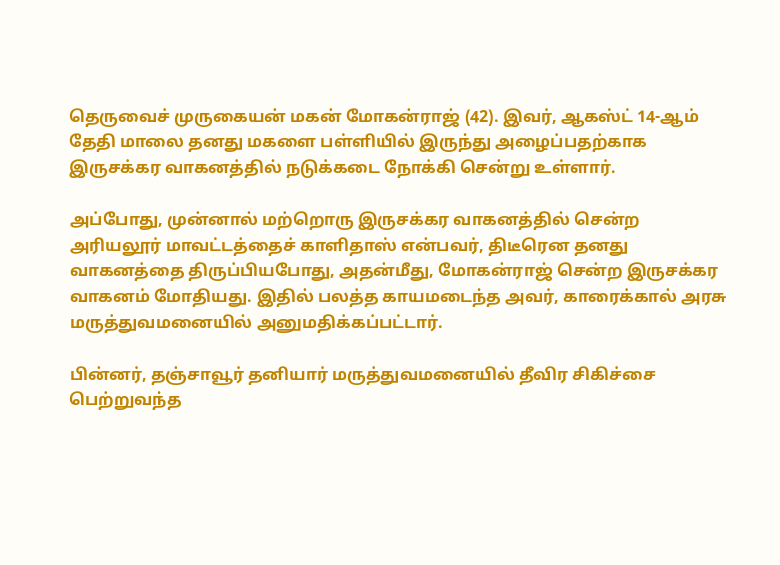தெருவைச் முருகையன் மகன் மோகன்ராஜ் (42). இவர், ஆகஸ்ட் 14-ஆம் தேதி மாலை தனது மகளை பள்ளியில் இருந்து அழைப்பதற்காக இருசக்கர வாகனத்தில் நடுக்கடை நோக்கி சென்று உள்ளார்.

அப்போது, முன்னால் மற்றொரு இருசக்கர வாகனத்தில் சென்ற அரியலூர் மாவட்டத்தைச் காளிதாஸ் என்பவர், திடீரென தனது வாகனத்தை திருப்பியபோது, அதன்மீது, மோகன்ராஜ் சென்ற இருசக்கர வாகனம் மோதியது. இதில் பலத்த காயமடைந்த அவர், காரைக்கால் அரசு மருத்துவமனையில் அனுமதிக்கப்பட்டார்.

பின்னர், தஞ்சாவூர் தனியார் மருத்துவமனையில் தீவிர சிகிச்சை பெற்றுவந்த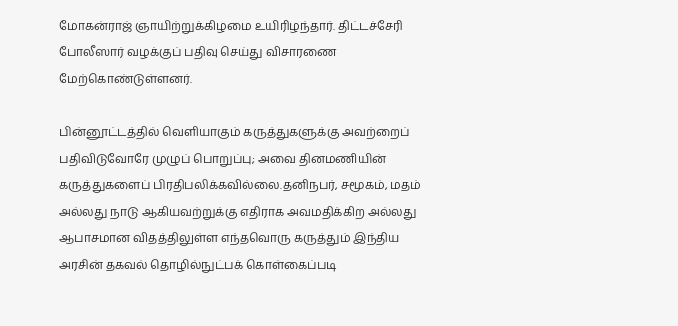மோகன்ராஜ் ஞாயிற்றுக்கிழமை உயிரிழந்தார். திட்டச்சேரி போலீஸார் வழக்குப் பதிவு செய்து விசாரணை மேற்கொண்டுள்ளனர்.

பின்னூட்டத்தில் வெளியாகும் கருத்துகளுக்கு அவற்றைப் பதிவிடுவோரே முழுப் பொறுப்பு; அவை தினமணியின் கருத்துகளைப் பிரதிபலிக்கவில்லை.தனிநபர், சமூகம், மதம் அல்லது நாடு ஆகியவற்றுக்கு எதிராக அவமதிக்கிற அல்லது ஆபாசமான விதத்திலுள்ள எந்தவொரு கருத்தும் இந்திய அரசின் தகவல் தொழில்நுட்பக் கொள்கைப்படி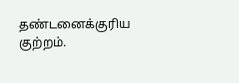தண்டனைக்குரிய குற்றம்.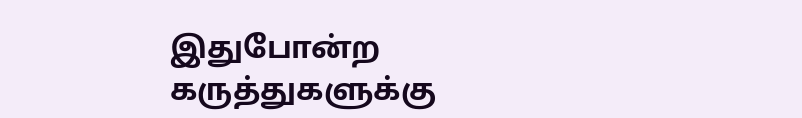இதுபோன்ற கருத்துகளுக்கு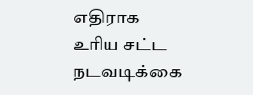எதிராக உரிய சட்ட நடவடிக்கை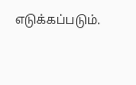எடுக்கப்படும்.